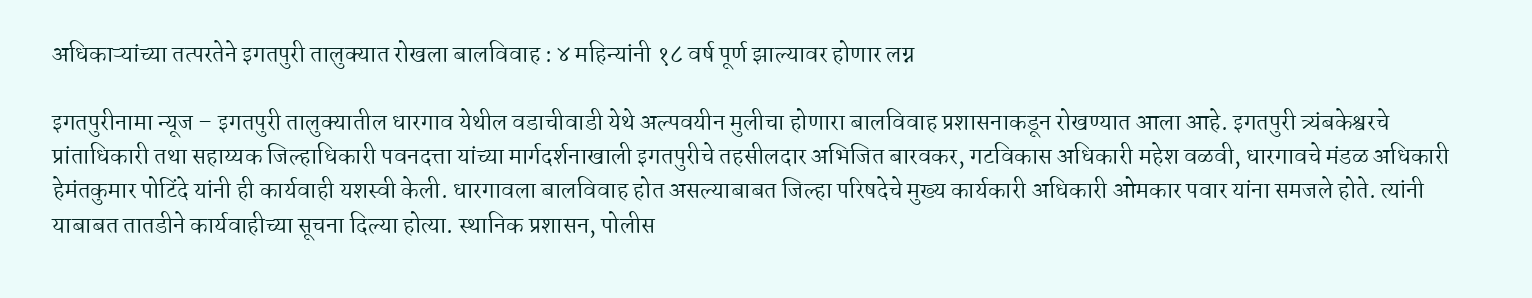अधिकाऱ्यांच्या तत्परतेने इगतपुरी तालुक्यात रोखला बालविवाह : ४ महिन्यांनी १८ वर्ष पूर्ण झाल्यावर होणार लग्न

इगतपुरीनामा न्यूज – इगतपुरी तालुक्यातील धारगाव येथील वडाचीवाडी येथे अल्पवयीन मुलीचा होणारा बालविवाह प्रशासनाकडून रोखण्यात आला आहे. इगतपुरी त्र्यंबकेश्वरचे प्रांताधिकारी तथा सहाय्यक जिल्हाधिकारी पवनदत्ता यांच्या मार्गदर्शनाखाली इगतपुरीचे तहसीलदार अभिजित बारवकर, गटविकास अधिकारी महेश वळवी, धारगावचे मंडळ अधिकारी हेमंतकुमार पोटिंदे यांनी ही कार्यवाही यशस्वी केली. धारगावला बालविवाह होत असल्याबाबत जिल्हा परिषदेचे मुख्य कार्यकारी अधिकारी ओमकार पवार यांना समजले होते. त्यांनी याबाबत तातडीने कार्यवाहीच्या सूचना दिल्या होत्या. स्थानिक प्रशासन, पोलीस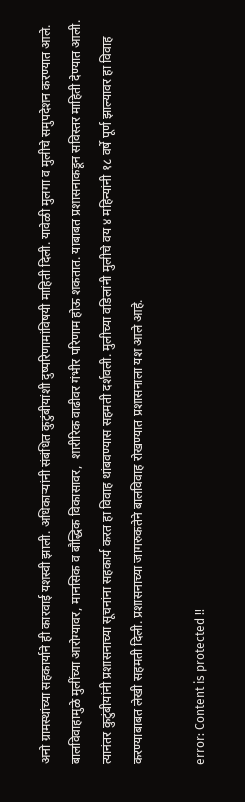अनो ग्रामस्थांच्या सहकार्याने ही कारवाई यशस्वी झाली. अधिकाऱ्यांनी संबंधित कुटुंबीयांशी दुष्परिणामांविषयी माहिती दिली. यावेळी मुलगा व मुलीचे समुपदेशन करण्यात आले. बालविवाहामुळे मुलींच्या आरोग्यावर, मानसिक व बौद्धिक विकासावर,  शारीरिक वाढीवर गंभीर परिणाम होऊ शकतात. याबाबत प्रशासनाकडून सविस्तर माहिती देण्यात आली. त्यानंतर कुटुंबीयांनी प्रशासनाच्या सूचनांना सहकार्य करत हा विवाह थांबवण्यास सहमती दर्शवली. मुलीच्या वडिलांनी मुलीचे वय ४ महिन्यांनी १८ वर्षे पूर्ण झाल्यावर हा विवाह करण्याबाबत लेखी सहमती दिली. प्रशासनाच्या जागरुकतेने बालविवाह रोखण्यात प्रशासनाला यश आले आहे.

error: Content is protected !!